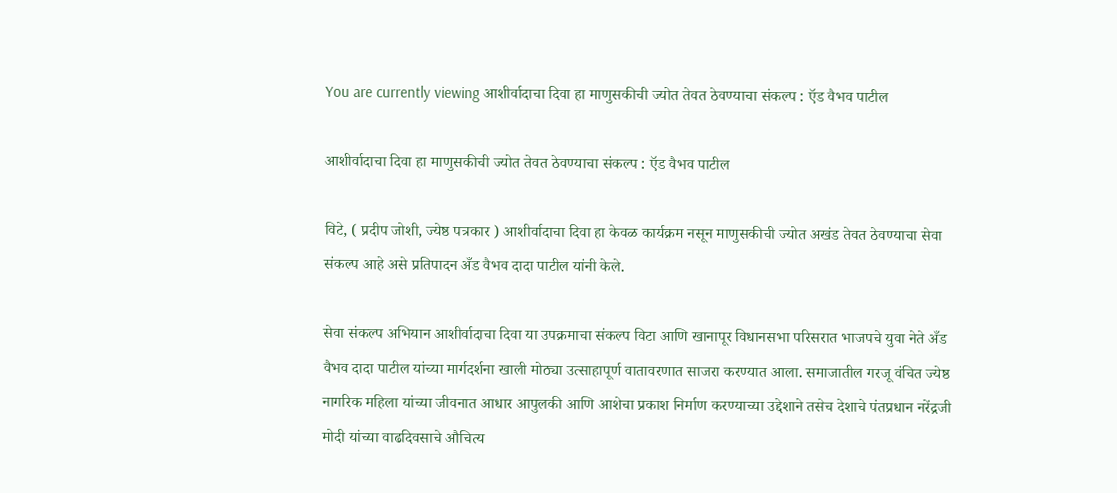You are currently viewing आशीर्वादाचा दिवा हा माणुसकीची ज्योत तेवत ठेवण्याचा संकल्प : ऍड वैभव पाटील

आशीर्वादाचा दिवा हा माणुसकीची ज्योत तेवत ठेवण्याचा संकल्प : ऍड वैभव पाटील

विटे, ( प्रदीप जोशी, ज्येष्ठ पत्रकार ) आशीर्वादाचा दिवा हा केवळ कार्यक्रम नसून माणुसकीची ज्योत अखंड तेवत ठेवण्याचा सेवा संकल्प आहे असे प्रतिपादन अँड वैभव दादा पाटील यांनी केले.

सेवा संकल्प अभियान आशीर्वादाचा दिवा या उपक्रमाचा संकल्प विटा आणि खानापूर विधानसभा परिसरात भाजपचे युवा नेते अँड वैभव दादा पाटील यांच्या मार्गदर्शना खाली मोठ्या उत्साहापूर्ण वातावरणात साजरा करण्यात आला. समाजातील गरजू वंचित ज्येष्ठ नागरिक महिला यांच्या जीवनात आधार आपुलकी आणि आशेचा प्रकाश निर्माण करण्याच्या उद्देशाने तसेच देशाचे पंतप्रधान नरेंद्रजी मोदी यांच्या वाढदिवसाचे औचित्य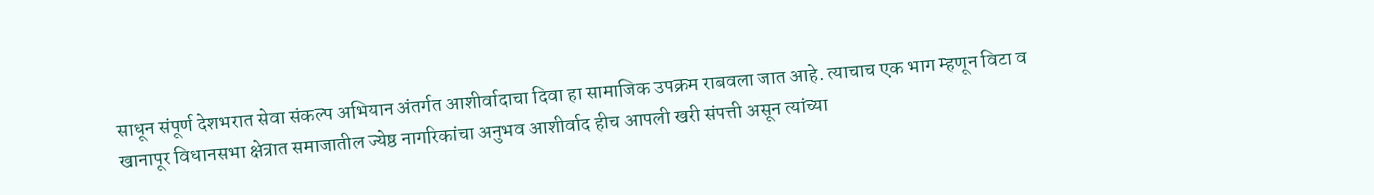साधून संपूर्ण देशभरात सेवा संकल्प अभियान अंतर्गत आशीर्वादाचा दिवा हा सामाजिक उपक्रम राबवला जात आहे. त्याचाच एक भाग म्हणून विटा व खानापूर विधानसभा क्षेत्रात समाजातील ज्येष्ठ नागरिकांचा अनुभव आशीर्वाद हीच आपली खरी संपत्ती असून त्यांच्या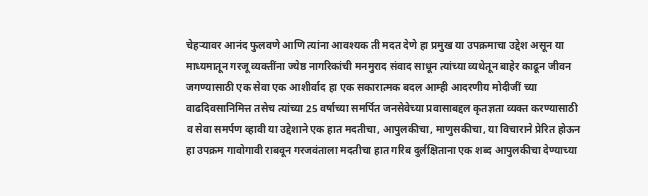चेहऱ्यावर आनंद फुलवणे आणि त्यांना आवश्यक ती मदत देणे हा प्रमुख या उपक्रमाचा उद्देश असून या माध्यमातून गरजू व्यक्तींना ज्येष्ठ नागरिकांची मनमुराद संवाद साधून त्यांच्या व्यथेतून बाहेर काढून जीवन जगण्यासाठी एक सेवा एक आशीर्वाद हा एक सकारात्मक बदल आम्ही आदरणीय मोदीजीं च्या वाढदिवसानिमित्त तसेच त्यांच्या 25 वर्षाच्या समर्पित जनसेवेच्या प्रवासाबद्दल कृतज्ञता व्यक्त करण्यासाठी व सेवा समर्पण व्हावी या उद्देशाने एक हात मदतीचा, आपुलकीचा, माणुसकीचा, या विचाराने प्रेरित होऊन हा उपक्रम गावोगावी राबवून गरजवंताला मदतीचा हात गरिब दुर्लक्षिताना एक शब्द आपुलकीचा देण्याच्या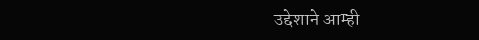उद्देशाने आम्ही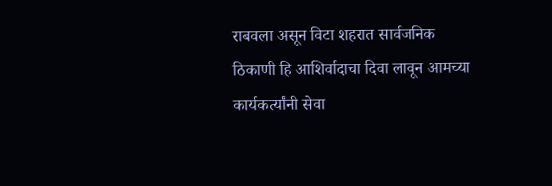राबवला असून विटा शहरात सार्वजनिक ठिकाणी हि आशिर्वादाचा दिवा लावून आमच्या कार्यकर्त्यांनी सेवा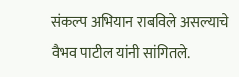संकल्प अभियान राबविले असल्याचे वैभव पाटील यांनी सांगितले.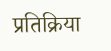प्रतिक्रिया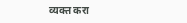व्यक्त करा